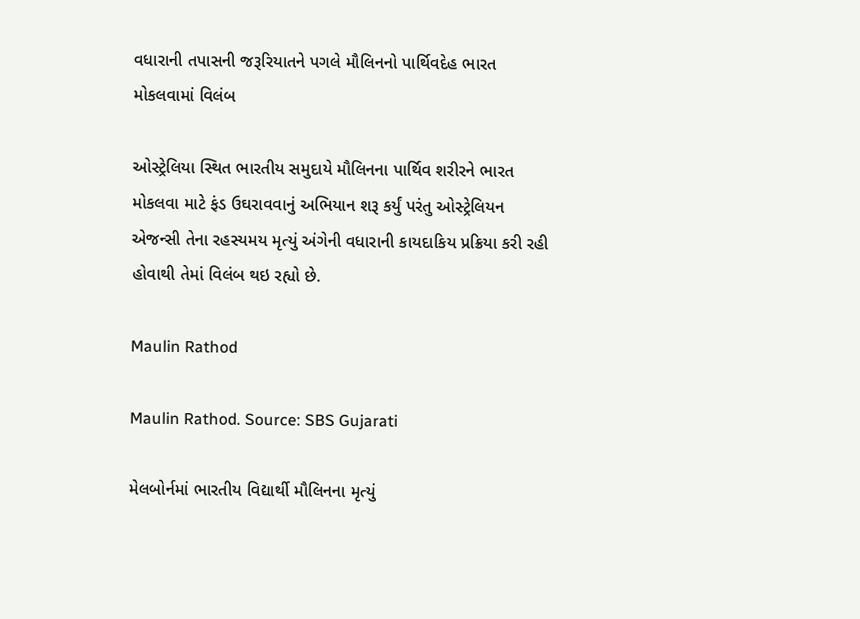વધારાની તપાસની જરૂરિયાતને પગલે મૌલિનનો પાર્થિવદેહ ભારત મોકલવામાં વિલંબ

ઓસ્ટ્રેલિયા સ્થિત ભારતીય સમુદાયે મૌલિનના પાર્થિવ શરીરને ભારત મોકલવા માટે ફંડ ઉઘરાવવાનું અભિયાન શરૂ કર્યું પરંતુ ઓસ્ટ્રેલિયન એજન્સી તેના રહસ્યમય મૃત્યું અંગેની વધારાની કાયદાકિય પ્રક્રિયા કરી રહી હોવાથી તેમાં વિલંબ થઇ રહ્યો છે.

Maulin Rathod

Maulin Rathod. Source: SBS Gujarati

મેલબોર્નમાં ભારતીય વિદ્યાર્થી મૌલિનના મૃત્યું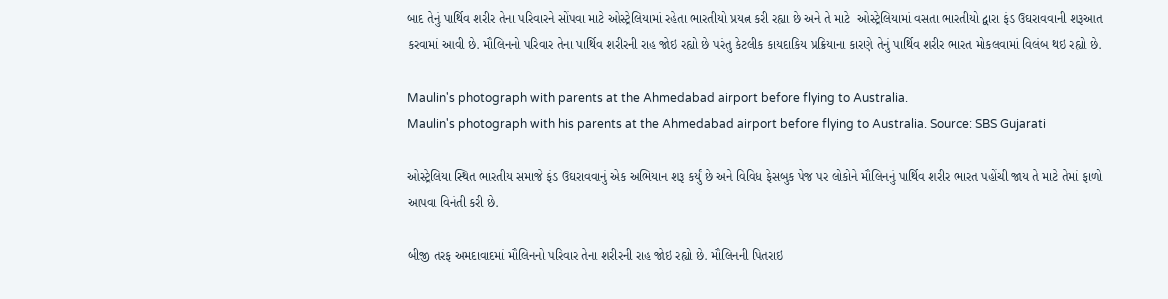બાદ તેનું પાર્થિવ શરીર તેના પરિવારને સોંપવા માટે ઓસ્ટ્રેલિયામાં રહેતા ભારતીયો પ્રયત્ન કરી રહ્યા છે અને તે માટે  ઓસ્ટ્રેલિયામાં વસતા ભારતીયો દ્વારા ફંડ ઉઘરાવવાની શરૂઆત કરવામાં આવી છે. મૌલિનનો પરિવાર તેના પાર્થિવ શરીરની રાહ જોઇ રહ્યો છે પરંતુ કેટલીક કાયદાકિય પ્રક્રિયાના કારણે તેનું પાર્થિવ શરીર ભારત મોકલવામાં વિલંબ થઇ રહ્યો છે.

Maulin's photograph with parents at the Ahmedabad airport before flying to Australia.
Maulin's photograph with his parents at the Ahmedabad airport before flying to Australia. Source: SBS Gujarati

ઓસ્ટ્રેલિયા સ્થિત ભારતીય સમાજે ફંડ ઉઘરાવવાનું એક અભિયાન શરૂ કર્યું છે અને વિવિધ ફેસબુક પેજ પર લોકોને મૌલિનનું પાર્થિવ શરીર ભારત પહોંચી જાય તે માટે તેમાં ફાળો આપવા વિનંતી કરી છે.

બીજી તરફ અમદાવાદમાં મૌલિનનો પરિવાર તેના શરીરની રાહ જોઇ રહ્યો છે. મૌલિનની પિતરાઇ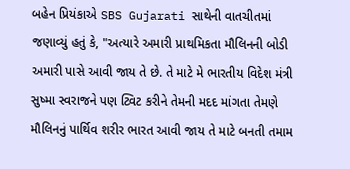બહેન પ્રિયંકાએ SBS Gujarati સાથેની વાતચીતમાં જણાવ્યું હતું કે, "અત્યારે અમારી પ્રાથમિકતા મૌલિનની બોડી અમારી પાસે આવી જાય તે છે. તે માટે મે ભારતીય વિદેશ મંત્રી સુષ્મા સ્વરાજને પણ ટ્વિટ કરીને તેમની મદદ માંગતા તેમણે મૌલિનનું પાર્થિવ શરીર ભારત આવી જાય તે માટે બનતી તમામ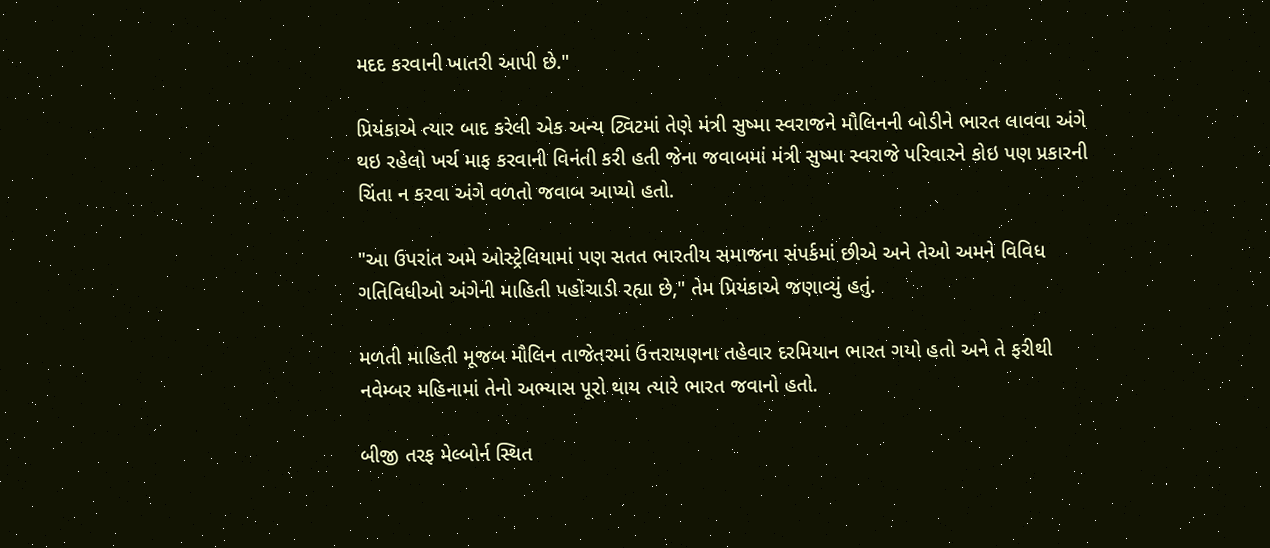મદદ કરવાની ખાતરી આપી છે."

પ્રિયંકાએ ત્યાર બાદ કરેલી એક અન્ય ટ્વિટમાં તેણે મંત્રી સુષ્મા સ્વરાજને મૌલિનની બોડીને ભારત લાવવા અંગે થઇ રહેલો ખર્ચ માફ કરવાની વિનંતી કરી હતી જેના જવાબમાં મંત્રી સુષ્મા સ્વરાજે પરિવારને કોઇ પણ પ્રકારની ચિંતા ન કરવા અંગે વળતો જવાબ આપ્યો હતો.

"આ ઉપરાંત અમે ઓસ્ટ્રેલિયામાં પણ સતત ભારતીય સમાજના સંપર્કમાં છીએ અને તેઓ અમને વિવિધ ગતિવિધીઓ અંગેની માહિતી પહોંચાડી રહ્યા છે," તેમ પ્રિયંકાએ જણાવ્યું હતું.

મળતી માહિતી મૂજબ મૌલિન તાજેતરમાં ઉત્તરાયણના તહેવાર દરમિયાન ભારત ગયો હતો અને તે ફરીથી નવેમ્બર મહિનામાં તેનો અભ્યાસ પૂરો થાય ત્યારે ભારત જવાનો હતો.

બીજી તરફ મેલ્બોર્ન સ્થિત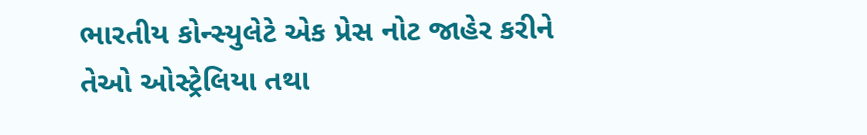ભારતીય કોન્સ્યુલેટે એક પ્રેસ નોટ જાહેર કરીને તેઓ ઓસ્ટ્રેલિયા તથા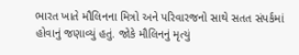ભારત ખાતે મૌલિનના મિત્રો અને પરિવારજનો સાથે સતત સંપર્કમાં હોવાનું જણાવ્યું હતું. જોકે મૌલિનનું મૃત્યું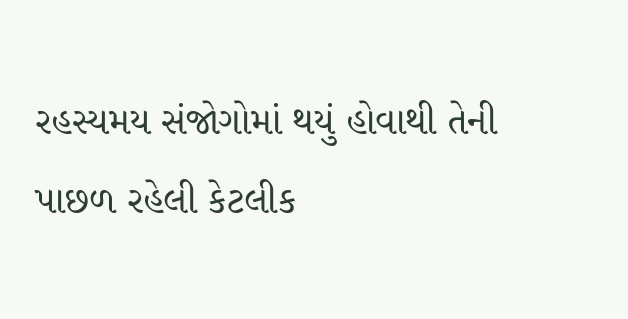રહસ્યમય સંજોગોમાં થયું હોવાથી તેની પાછળ રહેલી કેટલીક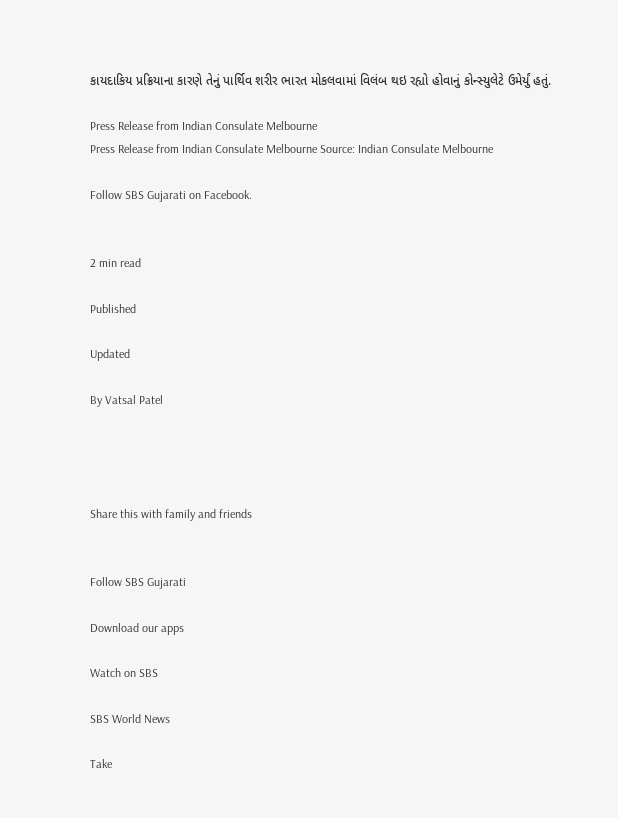કાયદાકિય પ્રક્રિયાના કારણે તેનું પાર્થિવ શરીર ભારત મોકલવામાં વિલંબ થઇ રહ્યો હોવાનું કોન્સ્યુલેટે ઉમેર્યું હતું.

Press Release from Indian Consulate Melbourne
Press Release from Indian Consulate Melbourne Source: Indian Consulate Melbourne

Follow SBS Gujarati on Facebook.


2 min read

Published

Updated

By Vatsal Patel




Share this with family and friends


Follow SBS Gujarati

Download our apps

Watch on SBS

SBS World News

Take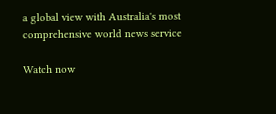a global view with Australia's most comprehensive world news service

Watch now